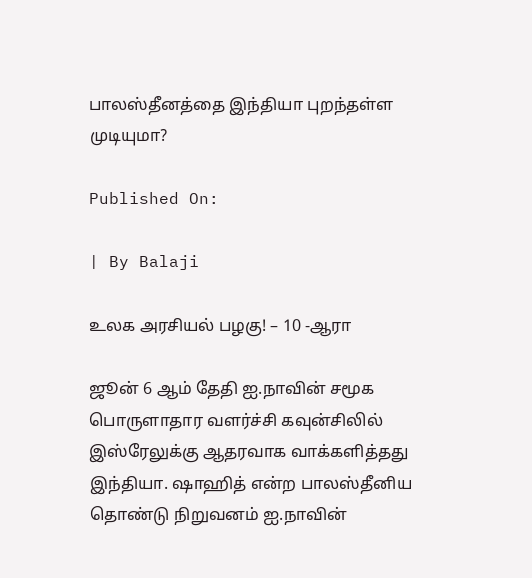பாலஸ்தீனத்தை இந்தியா புறந்தள்ள முடியுமா?

Published On:

| By Balaji

உலக அரசியல் பழகு! – 10 -ஆரா

ஜூன் 6 ஆம் தேதி ஐ.நாவின் சமூக பொருளாதார வளர்ச்சி கவுன்சிலில் இஸ்ரேலுக்கு ஆதரவாக வாக்களித்தது இந்தியா. ஷாஹித் என்ற பாலஸ்தீனிய தொண்டு நிறுவனம் ஐ.நாவின்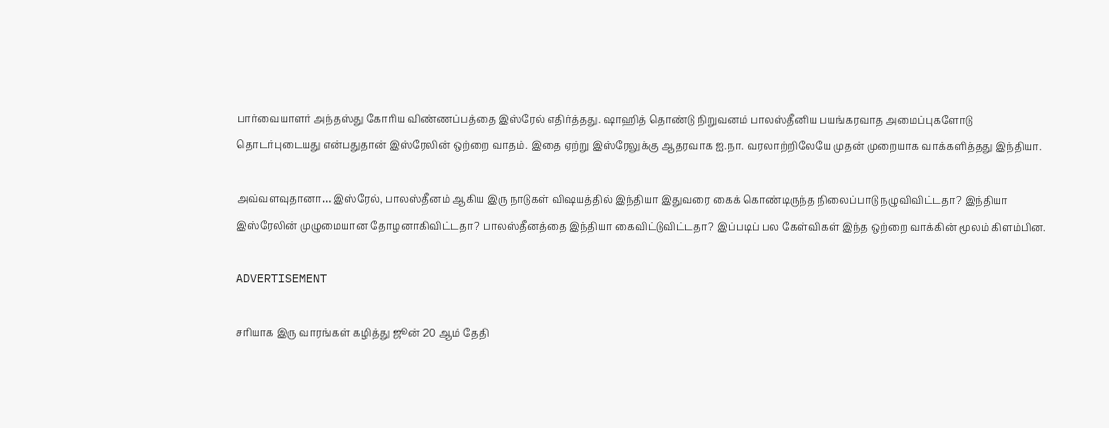பார்வையாளர் அந்தஸ்து கோரிய விண்ணப்பத்தை இஸ்ரேல் எதிர்த்தது. ஷாஹித் தொண்டு நிறுவனம் பாலஸ்தீனிய பயங்கரவாத அமைப்புகளோடு தொடர்புடையது என்பதுதான் இஸ்ரேலின் ஒற்றை வாதம். இதை ஏற்று இஸ்ரேலுக்கு ஆதரவாக ஐ.நா. வரலாற்றிலேயே முதன் முறையாக வாக்களித்தது இந்தியா.

அவ்வளவுதானா… இஸ்ரேல், பாலஸ்தீனம் ஆகிய இரு நாடுகள் விஷயத்தில் இந்தியா இதுவரை கைக் கொண்டிருந்த நிலைப்பாடு நழுவிவிட்டதா? இந்தியா இஸ்ரேலின் முழுமையான தோழனாகிவிட்டதா? பாலஸ்தீனத்தை இந்தியா கைவிட்டுவிட்டதா? இப்படிப் பல கேள்விகள் இந்த ஒற்றை வாக்கின் மூலம் கிளம்பின.

ADVERTISEMENT

சரியாக இரு வாரங்கள் கழித்து ஜூன் 20 ஆம் தேதி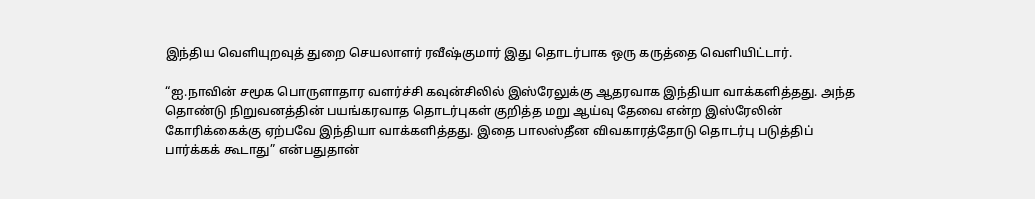இந்திய வெளியுறவுத் துறை செயலாளர் ரவீஷ்குமார் இது தொடர்பாக ஒரு கருத்தை வெளியிட்டார்.

“ஐ.நாவின் சமூக பொருளாதார வளர்ச்சி கவுன்சிலில் இஸ்ரேலுக்கு ஆதரவாக இந்தியா வாக்களித்தது. அந்த தொண்டு நிறுவனத்தின் பயங்கரவாத தொடர்புகள் குறித்த மறு ஆய்வு தேவை என்ற இஸ்ரேலின் கோரிக்கைக்கு ஏற்பவே இந்தியா வாக்களித்தது. இதை பாலஸ்தீன விவகாரத்தோடு தொடர்பு படுத்திப் பார்க்கக் கூடாது” என்பதுதான்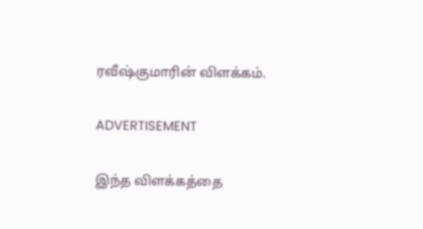ரவீஷ்குமாரின் விளக்கம்.

ADVERTISEMENT

இந்த விளக்கத்தை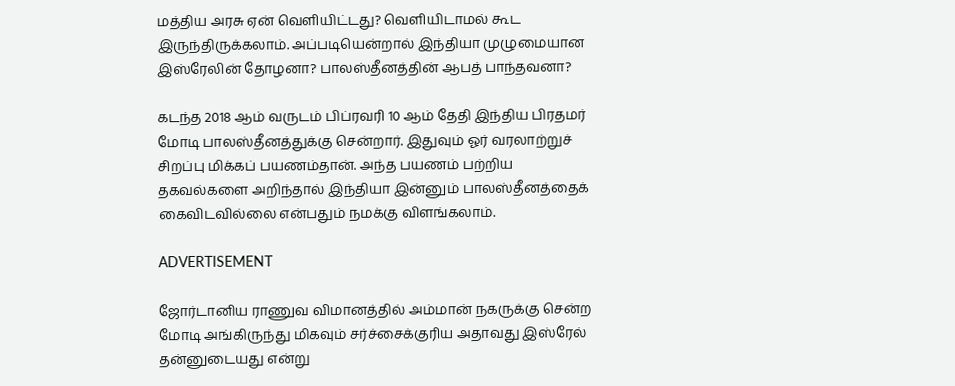மத்திய அரசு ஏன் வெளியிட்டது? வெளியிடாமல் கூட இருந்திருக்கலாம். அப்படியென்றால் இந்தியா முழுமையான இஸ்ரேலின் தோழனா? பாலஸ்தீனத்தின் ஆபத் பாந்தவனா?

கடந்த 2018 ஆம் வருடம் பிப்ரவரி 10 ஆம் தேதி இந்திய பிரதமர் மோடி பாலஸ்தீனத்துக்கு சென்றார். இதுவும் ஓர் வரலாற்றுச் சிறப்பு மிக்கப் பயணம்தான். அந்த பயணம் பற்றிய தகவல்களை அறிந்தால் இந்தியா இன்னும் பாலஸ்தீனத்தைக் கைவிடவில்லை என்பதும் நமக்கு விளங்கலாம்.

ADVERTISEMENT

ஜோர்டானிய ராணுவ விமானத்தில் அம்மான் நகருக்கு சென்ற மோடி அங்கிருந்து மிகவும் சர்ச்சைக்குரிய அதாவது இஸ்ரேல் தன்னுடையது என்று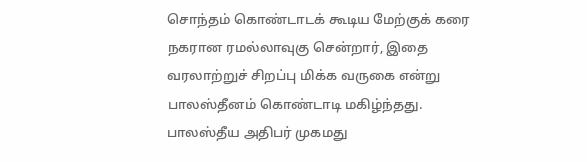சொந்தம் கொண்டாடக் கூடிய மேற்குக் கரை நகரான ரமல்லாவுகு சென்றார், இதை வரலாற்றுச் சிறப்பு மிக்க வருகை என்று பாலஸ்தீனம் கொண்டாடி மகிழ்ந்தது. பாலஸ்தீய அதிபர் முகமது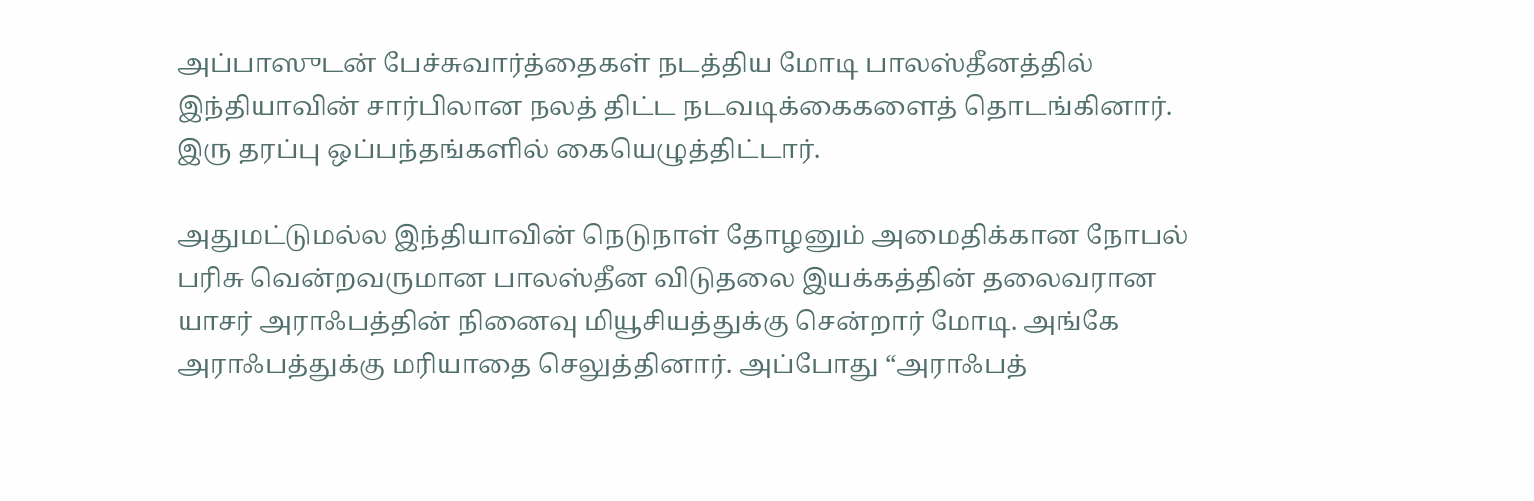அப்பாஸுடன் பேச்சுவார்த்தைகள் நடத்திய மோடி பாலஸ்தீனத்தில் இந்தியாவின் சார்பிலான நலத் திட்ட நடவடிக்கைகளைத் தொடங்கினார். இரு தரப்பு ஒப்பந்தங்களில் கையெழுத்திட்டார்.

அதுமட்டுமல்ல இந்தியாவின் நெடுநாள் தோழனும் அமைதிக்கான நோபல் பரிசு வென்றவருமான பாலஸ்தீன விடுதலை இயக்கத்தின் தலைவரான யாசர் அராஃபத்தின் நினைவு மியூசியத்துக்கு சென்றார் மோடி. அங்கே அராஃபத்துக்கு மரியாதை செலுத்தினார். அப்போது “அராஃபத்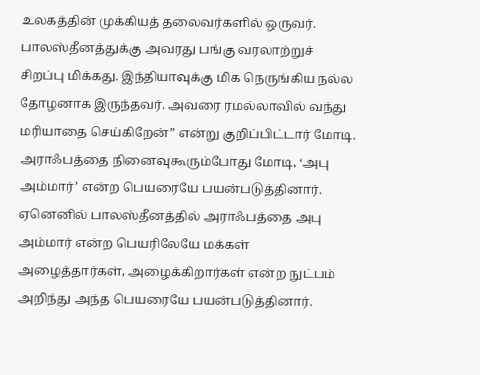உலகத்தின் முக்கியத் தலைவர்களில் ஒருவர். பாலஸ்தீனத்துக்கு அவரது பங்கு வரலாற்றுச் சிறப்பு மிக்கது. இந்தியாவுக்கு மிக நெருங்கிய நல்ல தோழனாக இருந்தவர். அவரை ரமல்லாவில் வந்து மரியாதை செய்கிறேன்” என்று குறிப்பிட்டார் மோடி. அராஃபத்தை நினைவுகூரும்போது மோடி, ‘அபு அம்மார்’ என்ற பெயரையே பயன்படுத்தினார். ஏனெனில் பாலஸ்தீனத்தில் அராஃபத்தை அபு அம்மார் என்ற பெயரிலேயே மக்கள் அழைத்தார்கள், அழைக்கிறார்கள் என்ற நுட்பம் அறிந்து அந்த பெயரையே பயன்படுத்தினார்.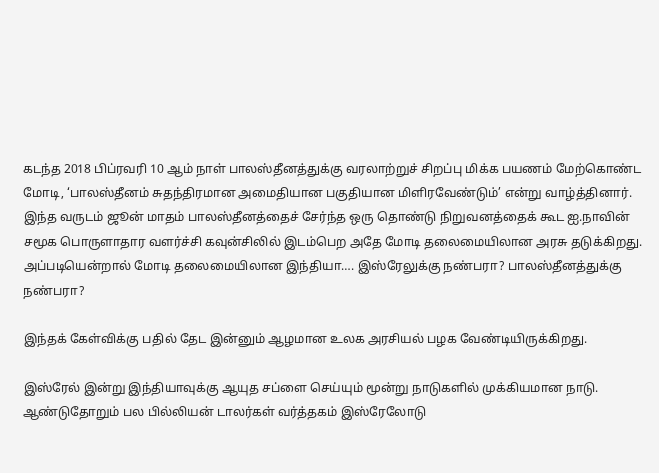கடந்த 2018 பிப்ரவரி 10 ஆம் நாள் பாலஸ்தீனத்துக்கு வரலாற்றுச் சிறப்பு மிக்க பயணம் மேற்கொண்ட மோடி, ‘பாலஸ்தீனம் சுதந்திரமான அமைதியான பகுதியான மிளிரவேண்டும்’ என்று வாழ்த்தினார். இந்த வருடம் ஜூன் மாதம் பாலஸ்தீனத்தைச் சேர்ந்த ஒரு தொண்டு நிறுவனத்தைக் கூட ஐ.நாவின் சமூக பொருளாதார வளர்ச்சி கவுன்சிலில் இடம்பெற அதே மோடி தலைமையிலான அரசு தடுக்கிறது. அப்படியென்றால் மோடி தலைமையிலான இந்தியா…. இஸ்ரேலுக்கு நண்பரா? பாலஸ்தீனத்துக்கு நண்பரா?

இந்தக் கேள்விக்கு பதில் தேட இன்னும் ஆழமான உலக அரசியல் பழக வேண்டியிருக்கிறது.

இஸ்ரேல் இன்று இந்தியாவுக்கு ஆயுத சப்ளை செய்யும் மூன்று நாடுகளில் முக்கியமான நாடு. ஆண்டுதோறும் பல பில்லியன் டாலர்கள் வர்த்தகம் இஸ்ரேலோடு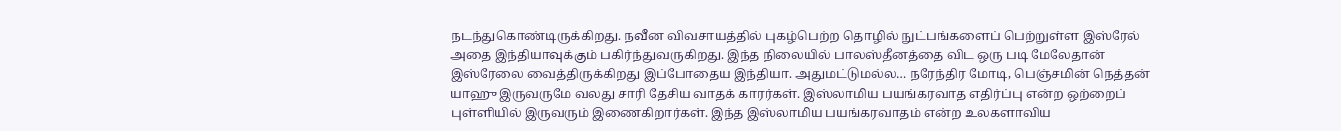நடந்துகொண்டிருக்கிறது. நவீன விவசாயத்தில் புகழ்பெற்ற தொழில் நுட்பங்களைப் பெற்றுள்ள இஸ்ரேல் அதை இந்தியாவுக்கும் பகிர்ந்துவருகிறது. இந்த நிலையில் பாலஸ்தீனத்தை விட ஒரு படி மேலேதான் இஸ்ரேலை வைத்திருக்கிறது இப்போதைய இந்தியா. அதுமட்டுமல்ல… நரேந்திர மோடி, பெஞ்சமின் நெத்தன் யாஹு இருவருமே வலது சாரி தேசிய வாதக் காரர்கள். இஸ்லாமிய பயங்கரவாத எதிர்ப்பு என்ற ஒற்றைப் புள்ளியில் இருவரும் இணைகிறார்கள். இந்த இஸ்லாமிய பயங்கரவாதம் என்ற உலகளாவிய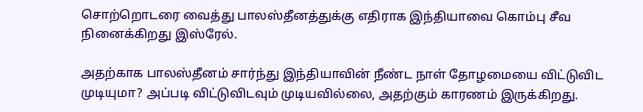சொற்றொடரை வைத்து பாலஸ்தீனத்துக்கு எதிராக இந்தியாவை கொம்பு சீவ நினைக்கிறது இஸ்ரேல்.

அதற்காக பாலஸ்தீனம் சார்ந்து இந்தியாவின் நீண்ட நாள் தோழமையை விட்டுவிட முடியுமா? அப்படி விட்டுவிடவும் முடியவில்லை, அதற்கும் காரணம் இருக்கிறது.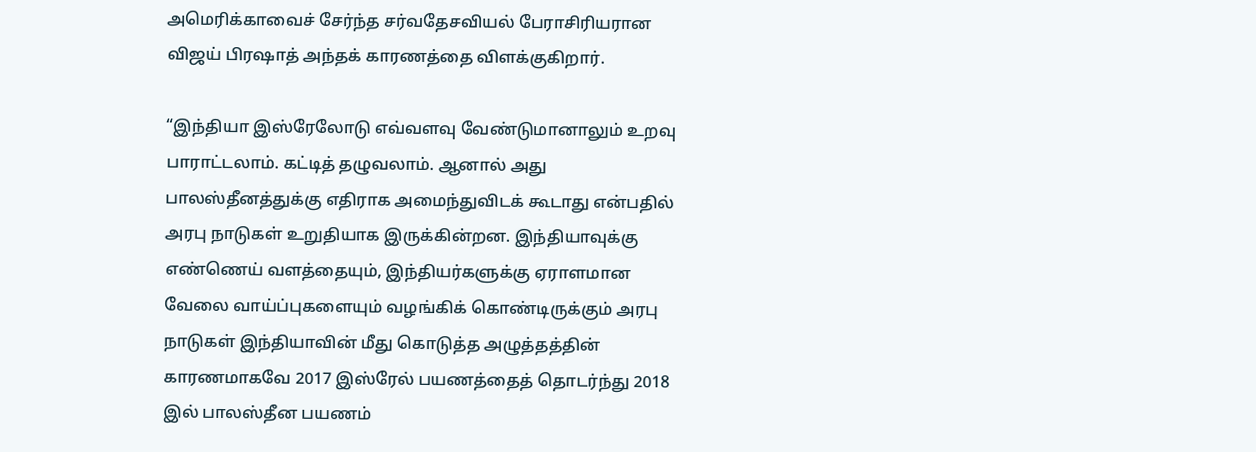அமெரிக்காவைச் சேர்ந்த சர்வதேசவியல் பேராசிரியரான விஜய் பிரஷாத் அந்தக் காரணத்தை விளக்குகிறார்.

“இந்தியா இஸ்ரேலோடு எவ்வளவு வேண்டுமானாலும் உறவு பாராட்டலாம். கட்டித் தழுவலாம். ஆனால் அது பாலஸ்தீனத்துக்கு எதிராக அமைந்துவிடக் கூடாது என்பதில் அரபு நாடுகள் உறுதியாக இருக்கின்றன. இந்தியாவுக்கு எண்ணெய் வளத்தையும், இந்தியர்களுக்கு ஏராளமான வேலை வாய்ப்புகளையும் வழங்கிக் கொண்டிருக்கும் அரபு நாடுகள் இந்தியாவின் மீது கொடுத்த அழுத்தத்தின் காரணமாகவே 2017 இஸ்ரேல் பயணத்தைத் தொடர்ந்து 2018 இல் பாலஸ்தீன பயணம்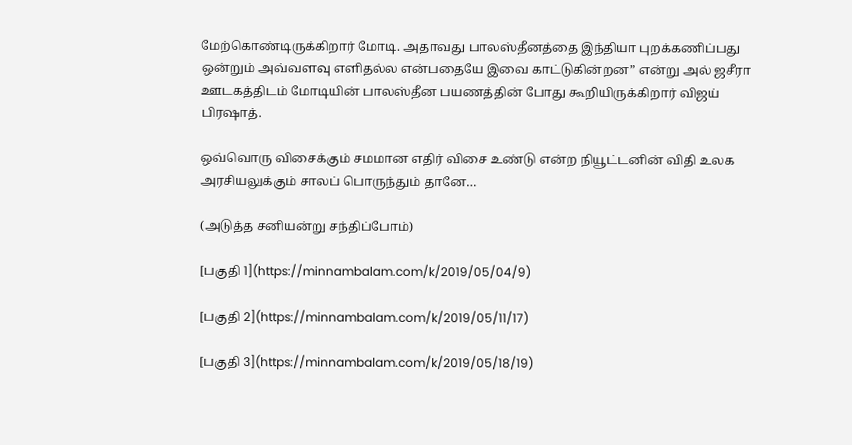மேற்கொண்டிருக்கிறார் மோடி. அதாவது பாலஸ்தீனத்தை இந்தியா புறக்கணிப்பது ஒன்றும் அவ்வளவு எளிதல்ல என்பதையே இவை காட்டுகின்றன” என்று அல் ஜசீரா ஊடகத்திடம் மோடியின் பாலஸ்தீன பயணத்தின் போது கூறியிருக்கிறார் விஜய் பிரஷாத்.

ஒவ்வொரு விசைக்கும் சமமான எதிர் விசை உண்டு என்ற நியூட்டனின் விதி உலக அரசியலுக்கும் சாலப் பொருந்தும் தானே…

(அடுத்த சனியன்று சந்திப்போம்)

[பகுதி 1](https://minnambalam.com/k/2019/05/04/9)

[பகுதி 2](https://minnambalam.com/k/2019/05/11/17)

[பகுதி 3](https://minnambalam.com/k/2019/05/18/19)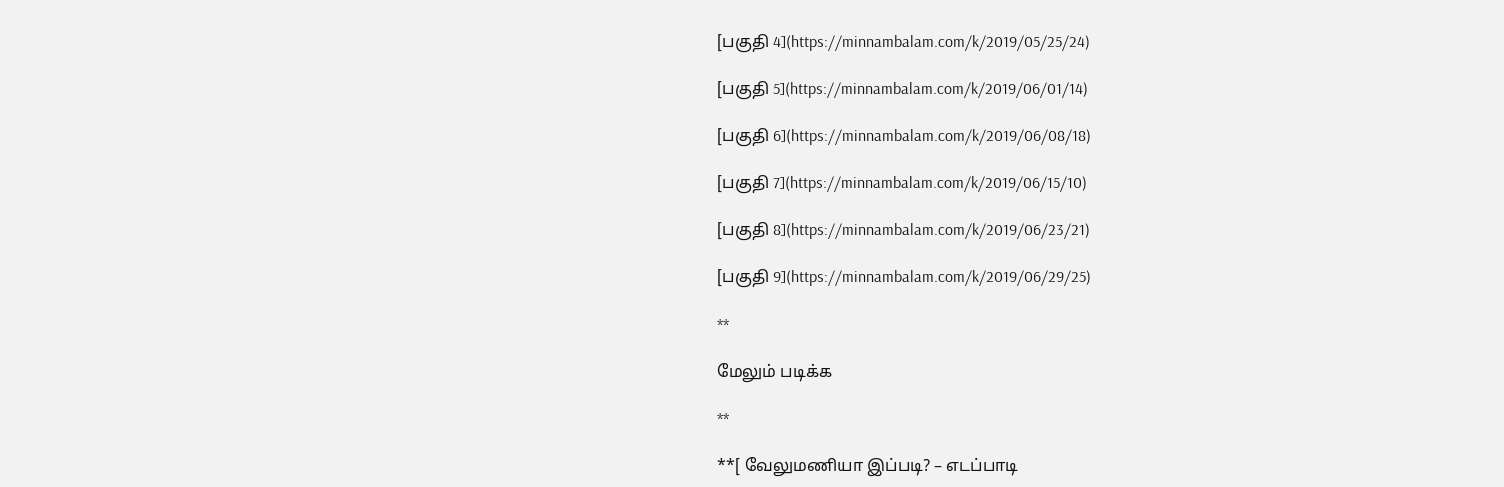[பகுதி 4](https://minnambalam.com/k/2019/05/25/24)

[பகுதி 5](https://minnambalam.com/k/2019/06/01/14)

[பகுதி 6](https://minnambalam.com/k/2019/06/08/18)

[பகுதி 7](https://minnambalam.com/k/2019/06/15/10)

[பகுதி 8](https://minnambalam.com/k/2019/06/23/21)

[பகுதி 9](https://minnambalam.com/k/2019/06/29/25)

**

மேலும் படிக்க

**

**[ வேலுமணியா இப்படி? – எடப்பாடி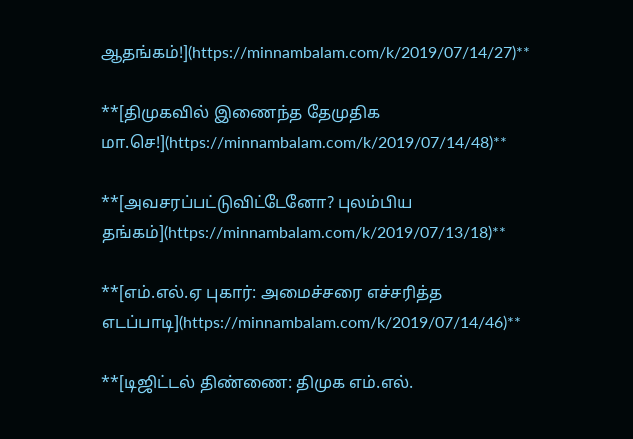ஆதங்கம்!](https://minnambalam.com/k/2019/07/14/27)**

**[திமுகவில் இணைந்த தேமுதிக மா.செ!](https://minnambalam.com/k/2019/07/14/48)**

**[அவசரப்பட்டுவிட்டேனோ? புலம்பிய தங்கம்](https://minnambalam.com/k/2019/07/13/18)**

**[எம்.எல்.ஏ புகார்: அமைச்சரை எச்சரித்த எடப்பாடி](https://minnambalam.com/k/2019/07/14/46)**

**[டிஜிட்டல் திண்ணை: திமுக எம்.எல்.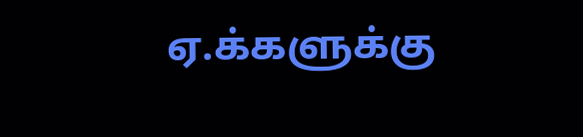ஏ.க்களுக்கு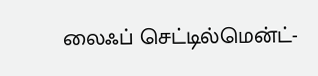லைஃப் செட்டில்மென்ட்-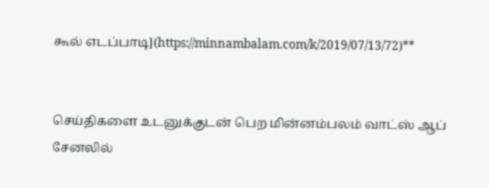கூல் எடப்பாடி](https://minnambalam.com/k/2019/07/13/72)**


செய்திகளை உடனுக்குடன் பெற மின்னம்பலம் வாட்ஸ் ஆப் சேனலில்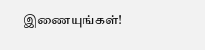இணையுங்கள்!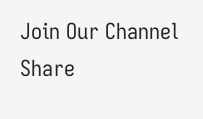Join Our Channel
Share